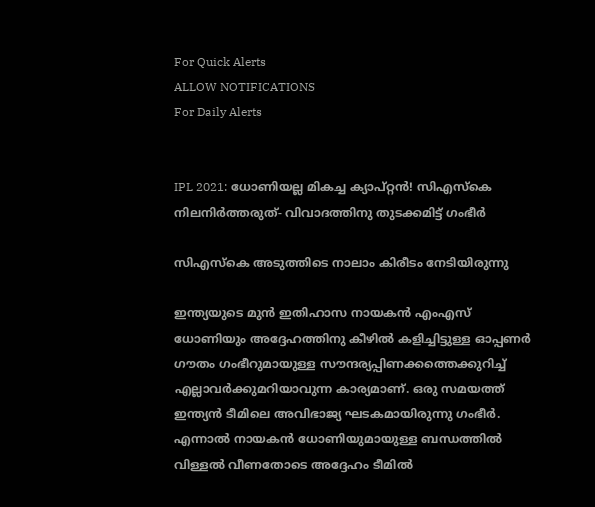For Quick Alerts
ALLOW NOTIFICATIONS
For Daily Alerts


IPL 2021: ധോണിയല്ല മികച്ച ക്യാപ്റ്റന്‍! സിഎസ്‌കെ നിലനിര്‍ത്തരുത്- വിവാദത്തിനു തുടക്കമിട്ട് ഗംഭീര്‍

സിഎസ്കെ അടുത്തിടെ നാലാം കിരീടം നേടിയിരുന്നു

ഇന്ത്യയുടെ മുന്‍ ഇതിഹാസ നായകന്‍ എംഎസ് ധോണിയും അദ്ദേഹത്തിനു കീഴില്‍ കളിച്ചിട്ടുള്ള ഓപ്പണര്‍ ഗൗതം ഗംഭീറുമായുള്ള സൗന്ദര്യപ്പിണക്കത്തെക്കുറിച്ച് എല്ലാവര്‍ക്കുമറിയാവുന്ന കാര്യമാണ്. ഒരു സമയത്ത് ഇന്ത്യന്‍ ടീമിലെ അവിഭാജ്യ ഘടകമായിരുന്നു ഗംഭീര്‍. എന്നാല്‍ നായകന്‍ ധോണിയുമായുള്ള ബന്ധത്തില്‍ വിള്ളല്‍ വീണതോടെ അദ്ദേഹം ടീമില്‍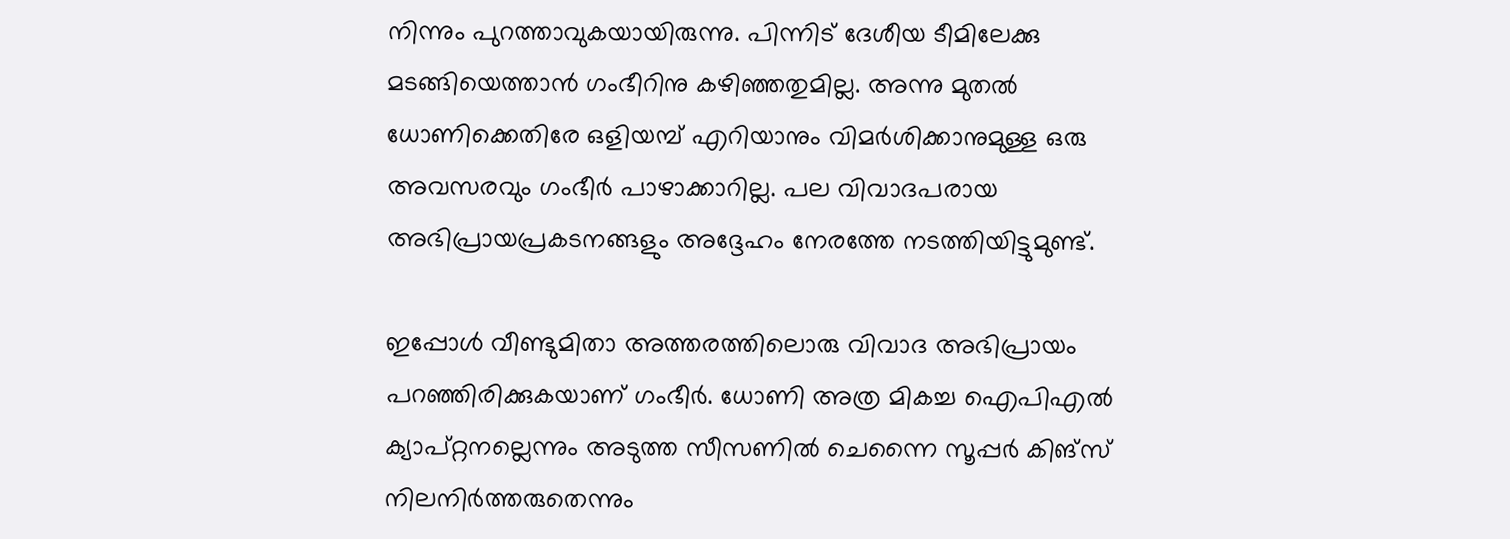നിന്നും പുറത്താവുകയായിരുന്നു. പിന്നിട് ദേശീയ ടീമിലേക്കു മടങ്ങിയെത്താന്‍ ഗംഭീറിനു കഴിഞ്ഞതുമില്ല. അന്നു മുതല്‍ ധോണിക്കെതിരേ ഒളിയമ്പ് എറിയാനും വിമര്‍ശിക്കാനുമുള്ള ഒരു അവസരവും ഗംഭീര്‍ പാഴാക്കാറില്ല. പല വിവാദപരായ അഭിപ്രായപ്രകടനങ്ങളും അദ്ദേഹം നേരത്തേ നടത്തിയിട്ടുമുണ്ട്.

ഇപ്പോള്‍ വീണ്ടുമിതാ അത്തരത്തിലൊരു വിവാദ അഭിപ്രായം പറഞ്ഞിരിക്കുകയാണ് ഗംഭീര്‍. ധോണി അത്ര മികച്ച ഐപിഎല്‍ ക്യാപ്റ്റനല്ലെന്നും അടുത്ത സീസണില്‍ ചെന്നൈ സൂപ്പര്‍ കിങ്‌സ് നിലനിര്‍ത്തരുതെന്നും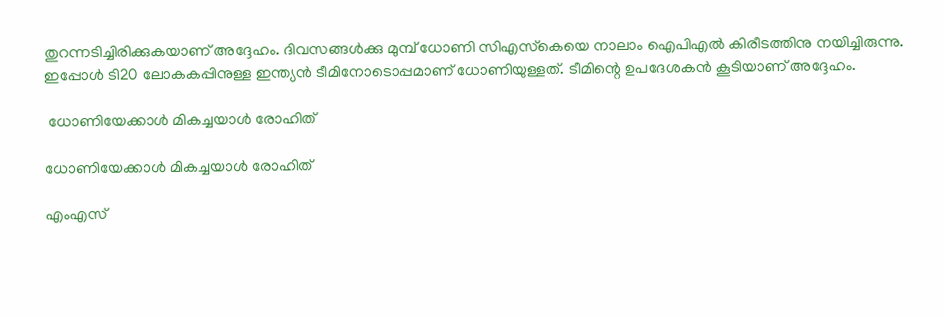തുറന്നടിച്ചിരിക്കുകയാണ് അദ്ദേഹം. ദിവസങ്ങള്‍ക്കു മുമ്പ് ധോണി സിഎസ്‌കെയെ നാലാം ഐപിഎല്‍ കിരീടത്തിനു നയിച്ചിരുന്നു. ഇപ്പോള്‍ ടി20 ലോകകപ്പിനുള്ള ഇന്ത്യന്‍ ടീമിനോടൊപ്പമാണ് ധോണിയുള്ളത്. ടീമിന്റെ ഉപദേശകന്‍ കൂടിയാണ് അദ്ദേഹം.

 ധോണിയേക്കാള്‍ മികച്ചയാള്‍ രോഹിത്

ധോണിയേക്കാള്‍ മികച്ചയാള്‍ രോഹിത്

എംഎസ്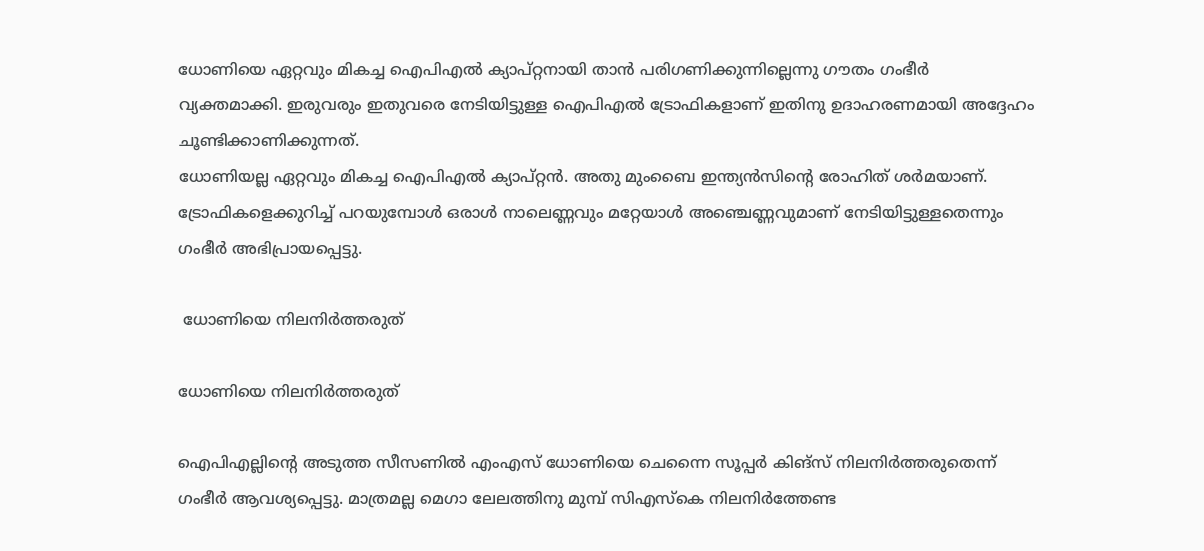ധോണിയെ ഏറ്റവും മികച്ച ഐപിഎല്‍ ക്യാപ്റ്റനായി താന്‍ പരിഗണിക്കുന്നില്ലെന്നു ഗൗതം ഗംഭീര്‍ വ്യക്തമാക്കി. ഇരുവരും ഇതുവരെ നേടിയിട്ടുള്ള ഐപിഎല്‍ ട്രോഫികളാണ് ഇതിനു ഉദാഹരണമായി അദ്ദേഹം ചൂണ്ടിക്കാണിക്കുന്നത്.
ധോണിയല്ല ഏറ്റവും മികച്ച ഐപിഎല്‍ ക്യാപ്റ്റന്‍. അതു മുംബൈ ഇന്ത്യന്‍സിന്റെ രോഹിത് ശര്‍മയാണ്. ട്രോഫികളെക്കുറിച്ച് പറയുമ്പോള്‍ ഒരാള്‍ നാലെണ്ണവും മറ്റേയാള്‍ അഞ്ചെണ്ണവുമാണ് നേടിയിട്ടുള്ളതെന്നും ഗംഭീര്‍ അഭിപ്രായപ്പെട്ടു.

 ധോണിയെ നിലനിര്‍ത്തരുത്

ധോണിയെ നിലനിര്‍ത്തരുത്

ഐപിഎല്ലിന്റെ അടുത്ത സീസണില്‍ എംഎസ് ധോണിയെ ചെന്നൈ സൂപ്പര്‍ കിങ്‌സ് നിലനിര്‍ത്തരുതെന്ന് ഗംഭീര്‍ ആവശ്യപ്പെട്ടു. മാത്രമല്ല മെഗാ ലേലത്തിനു മുമ്പ് സിഎസ്‌കെ നിലനിര്‍ത്തേണ്ട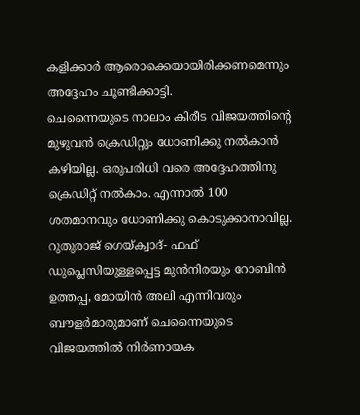കളിക്കാര്‍ ആരൊക്കെയായിരിക്കണമെന്നും അദ്ദേഹം ചൂണ്ടിക്കാട്ടി.
ചെന്നൈയുടെ നാലാം കിരീട വിജയത്തിന്റെ മുഴുവന്‍ ക്രെഡിറ്റും ധോണിക്കു നല്‍കാന്‍ കഴിയില്ല. ഒരുപരിധി വരെ അദ്ദേഹത്തിനു ക്രെഡിറ്റ് നല്‍കാം. എന്നാല്‍ 100 ശതമാനവും ധോണിക്കു കൊടുക്കാനാവില്ല. റുതുരാജ് ഗെയ്ക്വാദ്- ഫഫ് ഡുപ്ലെസിയുള്ളപ്പെട്ട മുന്‍നിരയും റോബിന്‍ ഉത്തപ്പ, മോയിന്‍ അലി എന്നിവരും ബൗളര്‍മാരുമാണ് ചെന്നൈയുടെ വിജയത്തില്‍ നിര്‍ണായക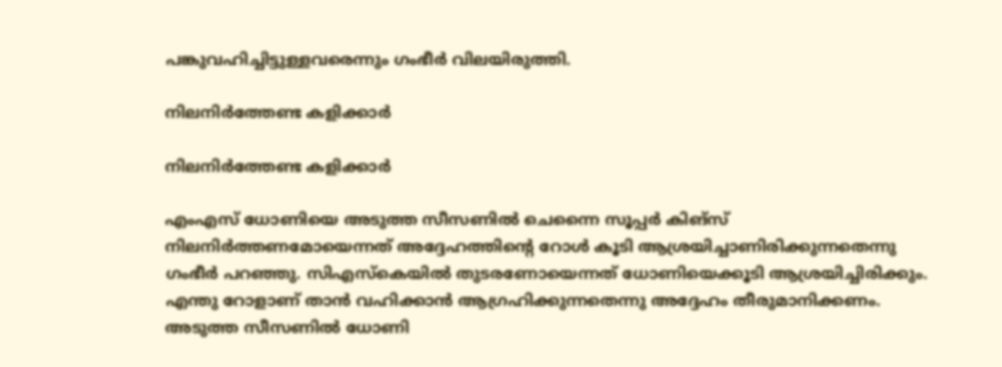പങ്കുവഹിച്ചിട്ടുള്ളവരെന്നും ഗംഭീര്‍ വിലയിരുത്തി.

നിലനിര്‍ത്തേണ്ട കളിക്കാര്‍

നിലനിര്‍ത്തേണ്ട കളിക്കാര്‍

എംഎസ് ധോണിയെ അടുത്ത സീസണില്‍ ചെന്നൈ സൂപ്പര്‍ കിങ്‌സ് നിലനിര്‍ത്തണമോയെന്നത് അദ്ദേഹത്തിന്റെ റോള്‍ കൂടി ആശ്രയിച്ചാണിരിക്കുന്നതെന്നു ഗംഭീര്‍ പറഞ്ഞു. സിഎസ്‌കെയില്‍ തുടരണോയെന്നത് ധോണിയെക്കൂടി ആശ്രയിച്ചിരിക്കും. എന്തു റോളാണ് താന്‍ വഹിക്കാന്‍ ആഗ്രഹിക്കുന്നതെന്നു അദ്ദേഹം തീരുമാനിക്കണം. അടുത്ത സീസണില്‍ ധോണി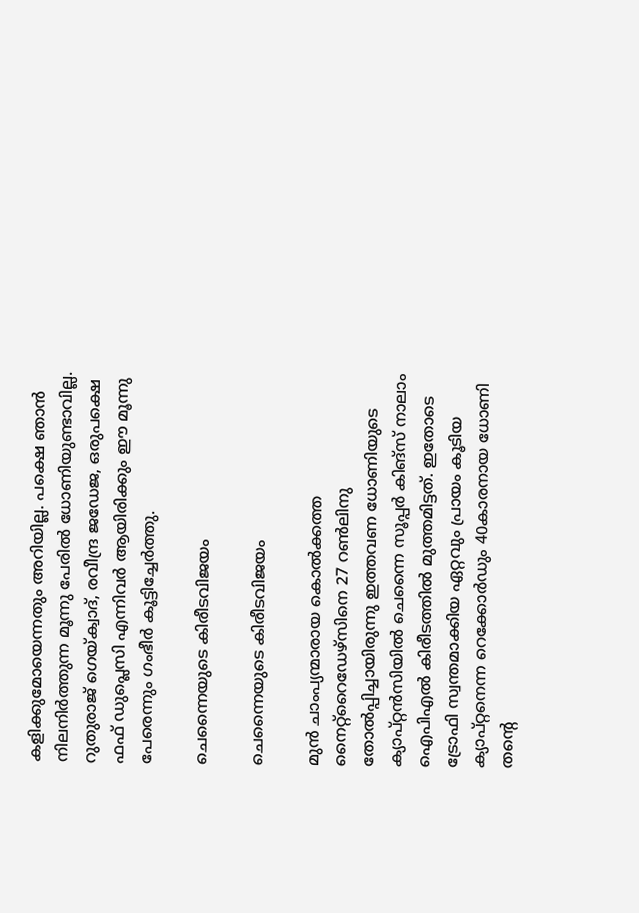കളിക്കുമോയെന്നതും അറിയില്ല. പക്ഷെ ഞാന്‍ നിലനിര്‍ത്തുന്ന മൂന്നു പേരില്‍ ധോണിയുണ്ടാവില്ല. റുതുരാജ് ഗെയ്ക്വാദ്, രവീന്ദ്ര ജഡേജ, ഒരുപക്ഷെ ഫഫ് ഡുപ്ലെസി എന്നിവര്‍ ആയിരിക്കും ഈ മൂന്നു പേരെന്നും ഗംഭീര്‍ കൂട്ടിച്ചേര്‍ത്തു.

ചെന്നൈയുടെ കിരീടവിജയം

ചെന്നൈയുടെ കിരീടവിജയം

മുന്‍ ചാംപ്യന്മാരായ കൊല്‍ക്കത്ത നൈറ്റ്‌റൈഡേഴ്‌സിനെ 27 റണ്‍ലിനു തോല്‍പ്പിച്ചായിരുന്നു ഇത്തവണ ധോണിയുടെ ക്യാപ്റ്റന്‍സിയില്‍ ചെന്നൈ സൂപ്പര്‍ കിങ്‌സ് നാലാം ഐപിഎല്‍ കിരീടത്തില്‍ മുത്തമിട്ടത്. ഇതോടെ ട്രോഫി സ്വന്തമാക്കിയ ഏറ്റവും പ്രായം കൂടിയ ക്യാപ്റ്റനെന്ന റെക്കോര്‍ഡും 40കാരനായ ധോണി തന്റെ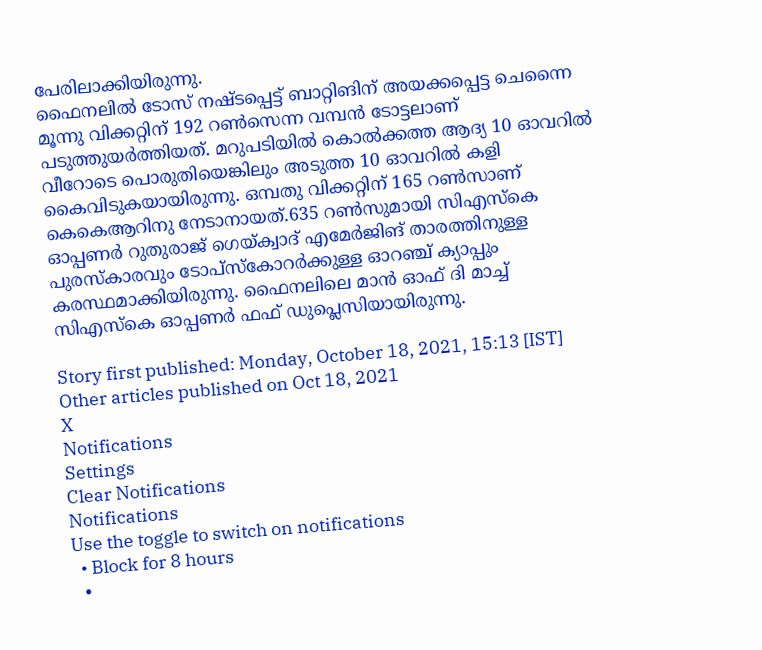പേരിലാക്കിയിരുന്നു.
ഫൈനലില്‍ ടോസ് നഷ്ടപ്പെട്ട് ബാറ്റിങിന് അയക്കപ്പെട്ട ചെന്നൈ മൂന്നു വിക്കറ്റിന് 192 റണ്‍സെന്ന വമ്പന്‍ ടോട്ടലാണ് പടുത്തുയര്‍ത്തിയത്. മറുപടിയില്‍ കൊല്‍ക്കത്ത ആദ്യ 10 ഓവറില്‍ വീറോടെ പൊരുതിയെങ്കിലും അടുത്ത 10 ഓവറില്‍ കളി കൈവിടുകയായിരുന്നു. ഒമ്പതു വിക്കറ്റിന് 165 റണ്‍സാണ് കെകെആറിനു നേടാനായത്.635 റണ്‍സുമായി സിഎസ്‌കെ ഓപ്പണര്‍ റുതുരാജ് ഗെയ്ക്വാദ് എമേര്‍ജിങ് താരത്തിനുള്ള പുരസ്‌കാരവും ടോപ്‌സ്‌കോറര്‍ക്കുള്ള ഓറഞ്ച് ക്യാപ്പും കരസ്ഥമാക്കിയിരുന്നു. ഫൈനലിലെ മാന്‍ ഓഫ് ദി മാച്ച് സിഎസ്‌കെ ഓപ്പണര്‍ ഫഫ് ഡുപ്ലെസിയായിരുന്നു.

Story first published: Monday, October 18, 2021, 15:13 [IST]
Other articles published on Oct 18, 2021
X
Notifications
Settings
Clear Notifications
Notifications
Use the toggle to switch on notifications
  • Block for 8 hours
  •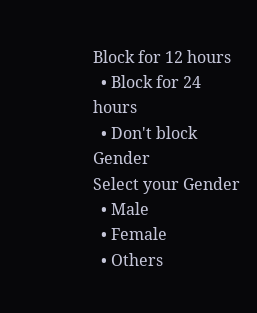Block for 12 hours
  • Block for 24 hours
  • Don't block
Gender
Select your Gender
  • Male
  • Female
  • Others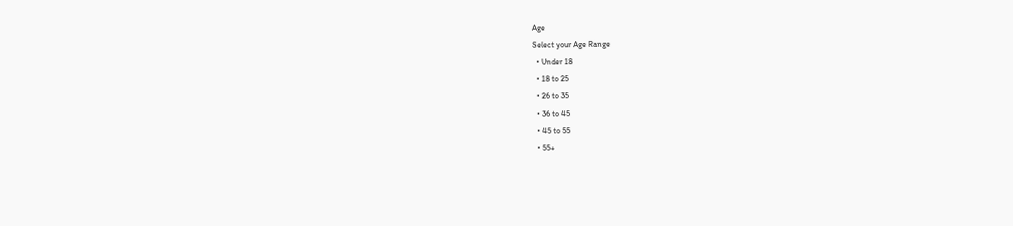Age
Select your Age Range
  • Under 18
  • 18 to 25
  • 26 to 35
  • 36 to 45
  • 45 to 55
  • 55+